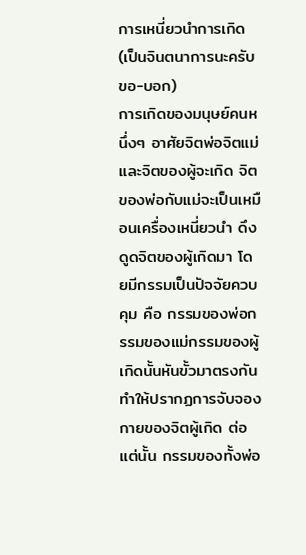การเหนี่ยวนำการเกิด(เป็นจินตนาการนะครับ ขอ-บอก)
การเกิดของมนุษย์คนหนึ่งๆ อาศัยจิตพ่อจิตแม่และจิตของผู้จะเกิด จิตของพ่อกับแม่จะเป็นเหมือนเครื่องเหนี่ยวนำ ดึงดูดจิตของผู้เกิดมา โดยมีกรรมเป็นปัจจัยควบคุม คือ กรรมของพ่อกรรมของแม่กรรมของผู้เกิดนั้นหันขั้วมาตรงกัน ทำให้ปรากฏการจับจองกายของจิตผู้เกิด ต่อแต่นั้น กรรมของทั้งพ่อ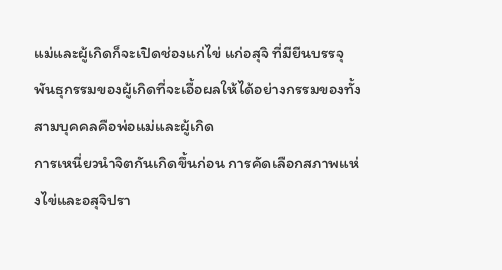แม่และผู้เกิดก็จะเปิดช่องแก่ไข่ แก่อสุจิ ที่มียีนบรรจุพันธุกรรมของผู้เกิดที่จะเอื้อผลให้ได้อย่างกรรมของทั้งสามบุคคลคือพ่อแม่และผู้เกิด
การเหนี่ยวนำจิตกันเกิดขึ้นก่อน การคัดเลือกสภาพแห่งไข่และอสุจิปรา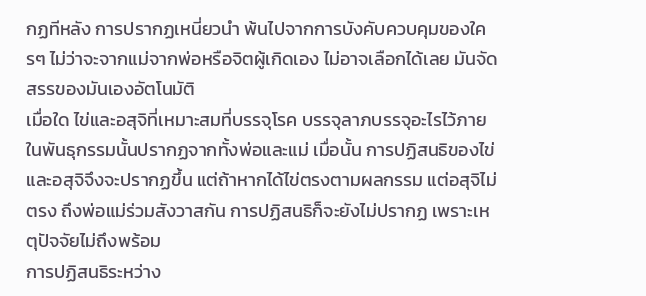กฏทีหลัง การปรากฏเหนี่ยวนำ พ้นไปจากการบังคับควบคุมของใครๆ ไม่ว่าจะจากแม่จากพ่อหรือจิตผู้เกิดเอง ไม่อาจเลือกได้เลย มันจัดสรรของมันเองอัตโนมัติ
เมื่อใด ไข่และอสุจิที่เหมาะสมที่บรรจุโรค บรรจุลาภบรรจุอะไรไว้ภายในพันธุกรรมนั้นปรากฏจากทั้งพ่อและแม่ เมื่อนั้น การปฏิสนธิของไข่และอสุจิจึงจะปรากฏขึ้น แต่ถ้าหากได้ไข่ตรงตามผลกรรม แต่อสุจิไม่ตรง ถึงพ่อแม่ร่วมสังวาสกัน การปฏิสนธิก็จะยังไม่ปรากฏ เพราะเหตุปัจจัยไม่ถึงพร้อม
การปฏิสนธิระหว่าง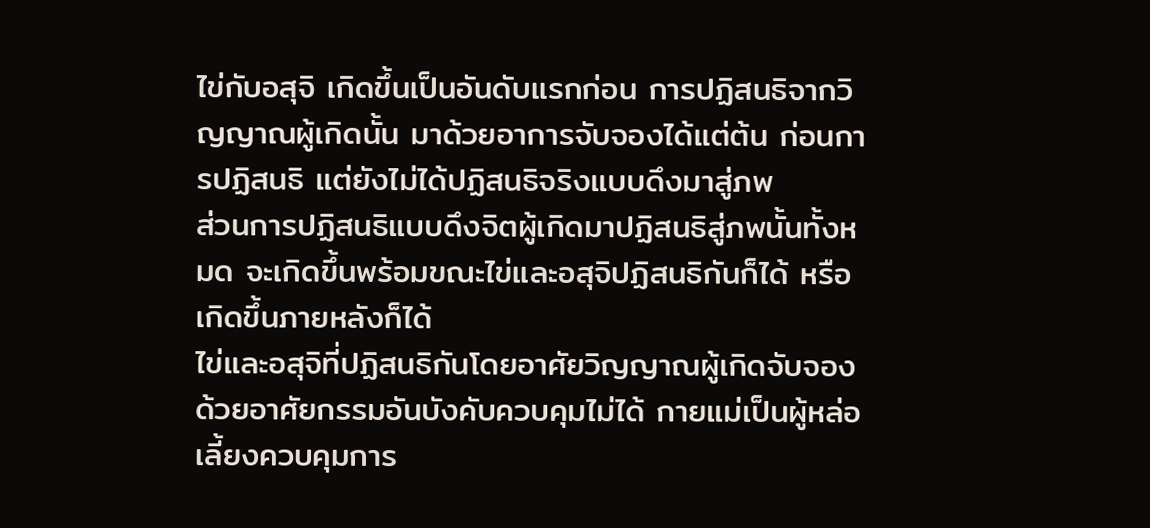ไข่กับอสุจิ เกิดขึ้นเป็นอันดับแรกก่อน การปฏิสนธิจากวิญญาณผู้เกิดนั้น มาด้วยอาการจับจองได้แต่ต้น ก่อนการปฏิสนธิ แต่ยังไม่ได้ปฏิสนธิจริงแบบดึงมาสู่ภพ
ส่วนการปฏิสนธิแบบดึงจิตผู้เกิดมาปฏิสนธิสู่ภพนั้นทั้งหมด จะเกิดขึ้นพร้อมขณะไข่และอสุจิปฏิสนธิกันก็ได้ หรือ เกิดขึ้นภายหลังก็ได้
ไข่และอสุจิที่ปฏิสนธิกันโดยอาศัยวิญญาณผู้เกิดจับจองด้วยอาศัยกรรมอันบังคับควบคุมไม่ได้ กายแม่เป็นผู้หล่อเลี้ยงควบคุมการ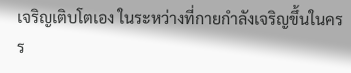เจริญเติบโตเอง ในระหว่างที่กายกำลังเจริญขึ้นในครร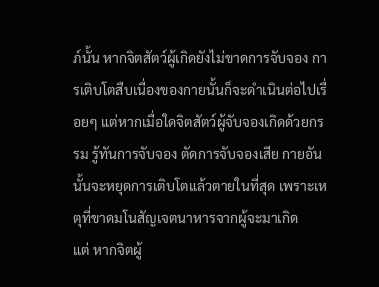ภ์นั้น หากจิตสัตว์ผู้เกิดยังไม่ขาดการจับจอง การเติบโตสืบเนื่องของกายนั้นก็จะดำเนินต่อไปเรื่อยๆ แต่หากเมื่อใดจิตสัตว์ผู้จับจองเกิดด้วยกรรม รู้ทันการจับจอง ตัดการจับจองเสีย กายอันนั้นจะหยุดการเติบโตแล้วตายในที่สุด เพราะเหตุที่ขาดมโนสัญเจตนาหารจากผู้จะมาเกิด
แต่ หากจิตผู้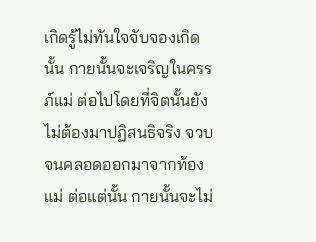เกิดรู้ไม่ทันใจจับจองเกิดนั้น กายนั้นจะเจริญในครรภ์แม่ ต่อไปโดยที่จิตนั้นยังไม่ต้องมาปฏิสนธิจริง จวบจนคลอดออกมาจากท้องแม่ ต่อแต่นั้น กายนั้นจะไม่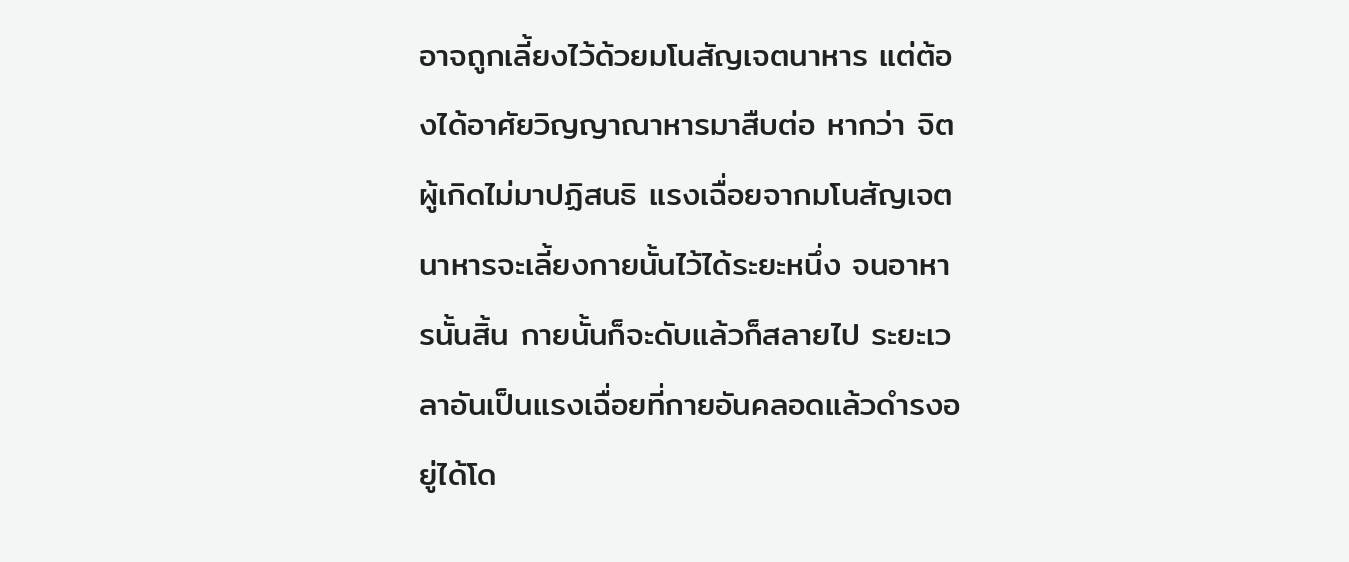อาจถูกเลี้ยงไว้ด้วยมโนสัญเจตนาหาร แต่ต้องได้อาศัยวิญญาณาหารมาสืบต่อ หากว่า จิตผู้เกิดไม่มาปฏิสนธิ แรงเฉื่อยจากมโนสัญเจตนาหารจะเลี้ยงกายนั้นไว้ได้ระยะหนึ่ง จนอาหารนั้นสิ้น กายนั้นก็จะดับแล้วก็สลายไป ระยะเวลาอันเป็นแรงเฉื่อยที่กายอันคลอดแล้วดำรงอยู่ได้โด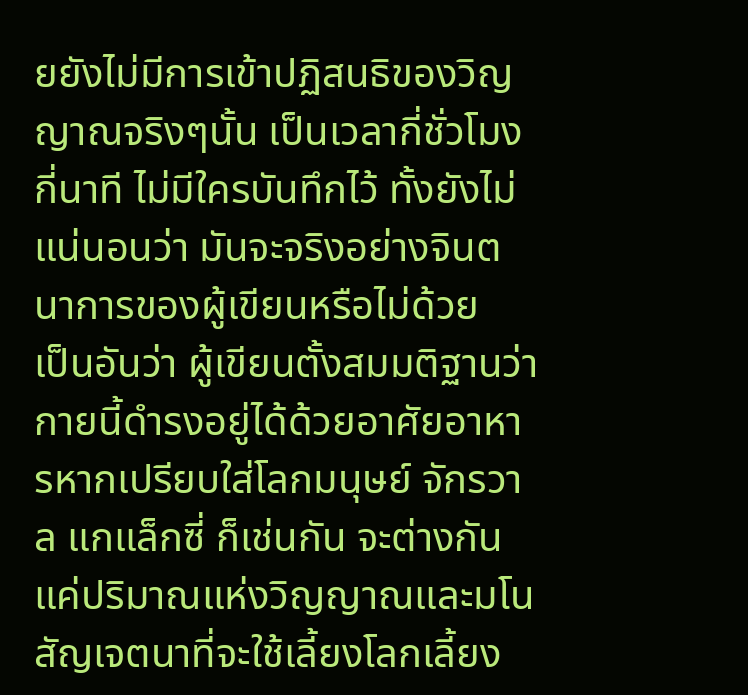ยยังไม่มีการเข้าปฏิสนธิของวิญญาณจริงๆนั้น เป็นเวลากี่ชั่วโมง กี่นาที ไม่มีใครบันทึกไว้ ทั้งยังไม่แน่นอนว่า มันจะจริงอย่างจินตนาการของผู้เขียนหรือไม่ด้วย
เป็นอันว่า ผู้เขียนตั้งสมมติฐานว่า กายนี้ดำรงอยู่ได้ด้วยอาศัยอาหารหากเปรียบใส่โลกมนุษย์ จักรวาล แกแล็กซี่ ก็เช่นกัน จะต่างกันแค่ปริมาณแห่งวิญญาณและมโนสัญเจตนาที่จะใช้เลี้ยงโลกเลี้ยง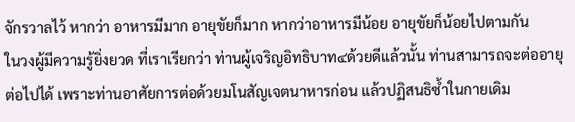จักรวาลไว้ หากว่า อาหารมีมาก อายุขัยก็มาก หากว่าอาหารมีน้อย อายุขัยก็น้อยไปตามกัน
ในวงผู้มีความรู้ยิ่งยวด ที่เราเรียกว่า ท่านผู้เจริญอิทธิบาท๔ด้วยดีแล้วนั้น ท่านสามารถจะต่ออายุต่อไปได้ เพราะท่านอาศัยการต่อด้วยมโนสัญเจตนาหารก่อน แล้วปฏิสนธิซ้ำในกายเดิม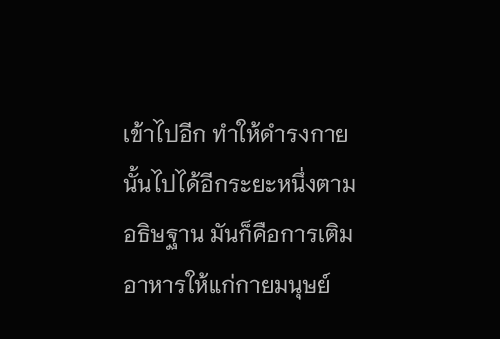เข้าไปอีก ทำให้ดำรงกายนั้นไปได้อีกระยะหนึ่งตามอธิษฐาน มันก็คือการเติมอาหารให้แก่กายมนุษย์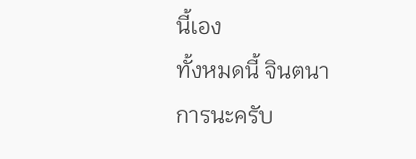นี้เอง
ทั้งหมดนี้ จินตนาการนะครับ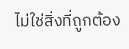ไม่ใช่สิ่งที่ถูกต้อง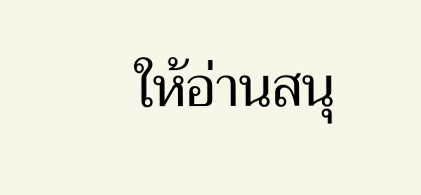ให้อ่านสนุ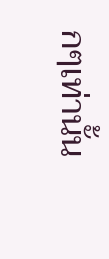กๆเท่านั้น